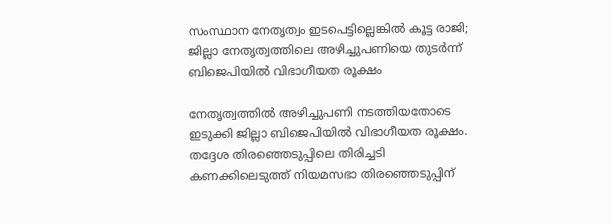സംസ്ഥാന നേതൃത്വം ഇടപെട്ടില്ലെങ്കിൽ കൂട്ട രാജി; ജില്ലാ നേതൃത്വത്തിലെ അഴിച്ചുപണിയെ തുടർന്ന് ബിജെപിയിൽ വിഭാഗീയത രൂക്ഷം

നേതൃത്വത്തിൽ അഴിച്ചുപണി നടത്തിയതോടെ ഇടുക്കി ജില്ലാ ബിജെപിയിൽ വിഭാഗീയത രൂക്ഷം. തദ്ദേശ തിരഞ്ഞെടുപ്പിലെ തിരിച്ചടി കണക്കിലെടുത്ത് നിയമസഭാ തിരഞ്ഞെടുപ്പിന്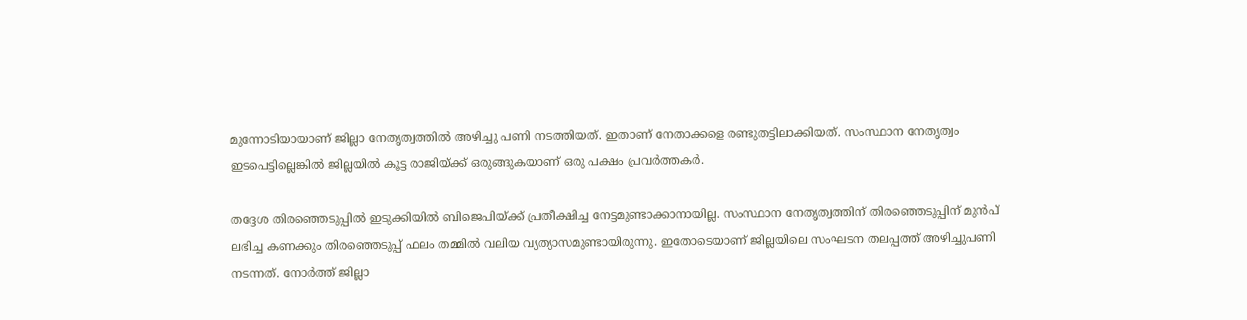മുന്നോടിയായാണ് ജില്ലാ നേതൃത്വത്തിൽ അഴിച്ചു പണി നടത്തിയത്. ഇതാണ് നേതാക്കളെ രണ്ടുതട്ടിലാക്കിയത്. സംസ്ഥാന നേതൃത്വം ഇടപെട്ടില്ലെങ്കിൽ ജില്ലയിൽ കൂട്ട രാജിയ്ക്ക് ഒരുങ്ങുകയാണ് ഒരു പക്ഷം പ്രവർത്തകർ.

തദ്ദേശ തിരഞ്ഞെടുപ്പിൽ ഇടുക്കിയിൽ ബിജെപിയ്ക്ക് പ്രതീക്ഷിച്ച നേട്ടമുണ്ടാക്കാനായില്ല. സംസ്ഥാന നേതൃത്വത്തിന് തിരഞ്ഞെടുപ്പിന് മുൻപ് ലഭിച്ച കണക്കും തിരഞ്ഞെടുപ്പ് ഫലം തമ്മിൽ വലിയ വ്യത്യാസമുണ്ടായിരുന്നു. ഇതോടെയാണ് ജില്ലയിലെ സംഘടന തലപ്പത്ത് അഴിച്ചുപണി നടന്നത്. നോർത്ത് ജില്ലാ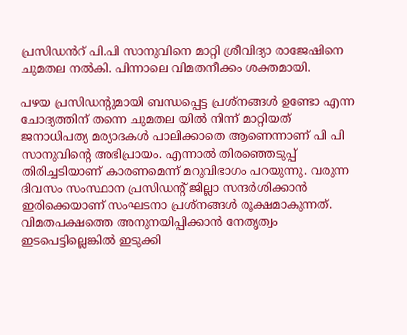പ്രസിഡൻറ് പി.പി സാനുവിനെ മാറ്റി ശ്രീവിദ്യാ രാജേഷിനെ ചുമതല നൽകി. പിന്നാലെ വിമതനീക്കം ശക്തമായി.

പഴയ പ്രസിഡന്‍റുമായി ബന്ധപ്പെട്ട പ്രശ്നങ്ങൾ ഉണ്ടോ എന്ന ചോദ്യത്തിന് തന്നെ ചുമതല യിൽ നിന്ന് മാറ്റിയത് ജനാധിപത്യ മര്യാദകൾ പാലിക്കാതെ ആണെന്നാണ് പി പി സാനുവിന്റെ അഭിപ്രായം. എന്നാൽ തിരഞ്ഞെടുപ്പ് തിരിച്ചടിയാണ് കാരണമെന്ന് മറുവിഭാഗം പറയുന്നു. വരുന്ന ദിവസം സംസ്ഥാന പ്രസിഡന്‍റ് ജില്ലാ സന്ദർശിക്കാൻ ഇരിക്കെയാണ് സംഘടനാ പ്രശ്നങ്ങൾ രൂക്ഷമാകുന്നത്. വിമതപക്ഷത്തെ അനുനയിപ്പിക്കാൻ നേതൃത്വം ഇടപെട്ടില്ലെങ്കിൽ ഇടുക്കി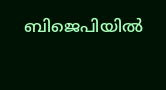ബിജെപിയിൽ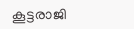കൂട്ടരാജി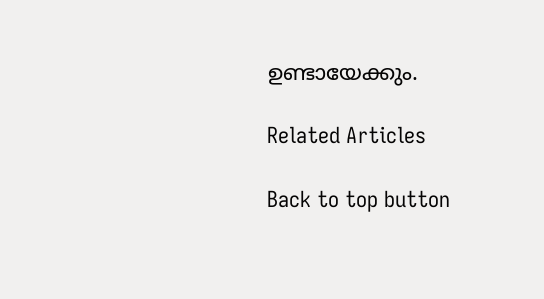ഉണ്ടായേക്കും.

Related Articles

Back to top button